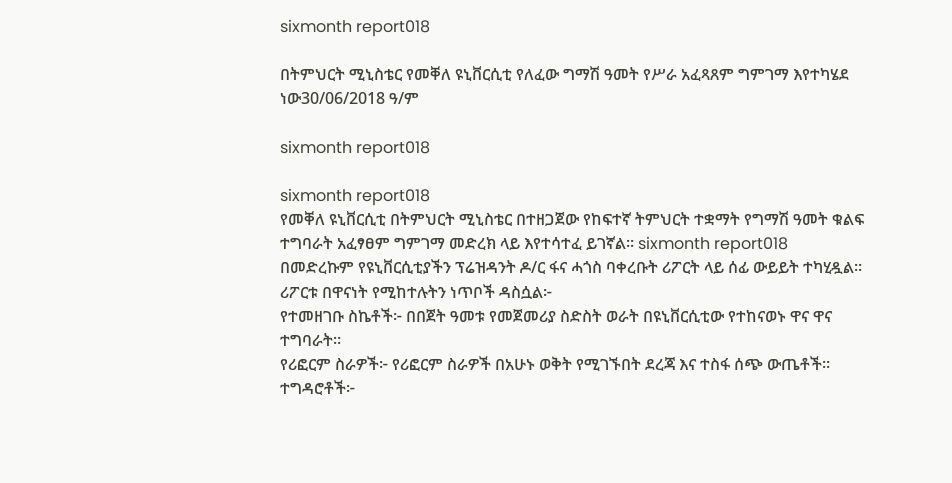sixmonth report018

በትምህርት ሚኒስቴር የመቐለ ዩኒቨርሲቲ የለፈው ግማሽ ዓመት የሥራ አፈጻጸም ግምገማ እየተካሄደ ነው30/06/2018 ዓ/ም

sixmonth report018

sixmonth report018
የመቐለ ዩኒቨርሲቲ በትምህርት ሚኒስቴር በተዘጋጀው የከፍተኛ ትምህርት ተቋማት የግማሽ ዓመት ቁልፍ ተግባራት አፈፃፀም ግምገማ መድረክ ላይ እየተሳተፈ ይገኛል። sixmonth report018
በመድረኩም የዩኒቨርሲቲያችን ፕሬዝዳንት ዶ/ር ፋና ሓጎስ ባቀረቡት ሪፖርት ላይ ሰፊ ውይይት ተካሂዷል። ሪፖርቱ በዋናነት የሚከተሉትን ነጥቦች ዳስሷል፦
የተመዘገቡ ስኬቶች፦ በበጀት ዓመቱ የመጀመሪያ ስድስት ወራት በዩኒቨርሲቲው የተከናወኑ ዋና ዋና ተግባራት።
የሪፎርም ስራዎች፦ የሪፎርም ስራዎች በአሁኑ ወቅት የሚገኙበት ደረጃ እና ተስፋ ሰጭ ውጤቶች።
ተግዳሮቶች፦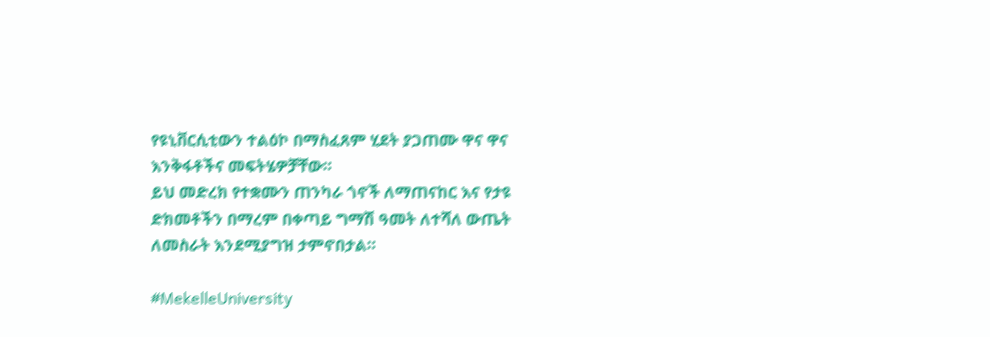የዩኒቨርሲቲውን ተልዕኮ በማስፈጸም ሂደት ያጋጠሙ ዋና ዋና እንቅፋቶችና መፍትሄዎቻቸው።
ይህ መድረክ የተቋሙን ጠንካራ ጎኖች ለማጠናከር እና የታዩ ድክመቶችን በማረም በቀጣይ ግማሽ ዓመት ለተሻለ ውጤት ለመስራት እንደሚያግዝ ታምኖበታል።

#MekelleUniversity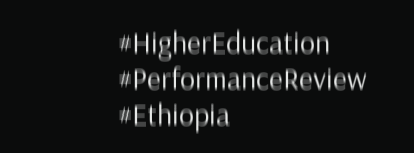#HigherEducation #PerformanceReview #Ethiopia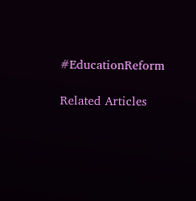#EducationReform

Related Articles